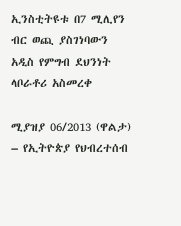ኢንስቲትዩቱ በ7 ሚሊየን ብር ወጪ ያስገነባውን አዲስ የምግብ ደህንነት ላቦራቶሪ አስመረቀ

ሚያዝያ 06/2013 (ዋልታ) – የኢትዮጵያ የህብረተሰብ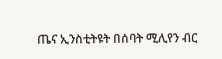ጤና ኢንስቲትዩት በሰባት ሚሊየን ብር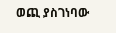ወጪ ያስገነባው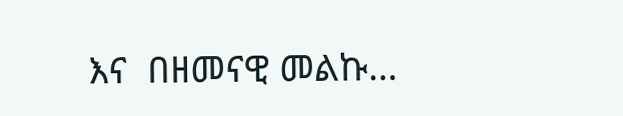እና  በዘመናዊ መልኩ…